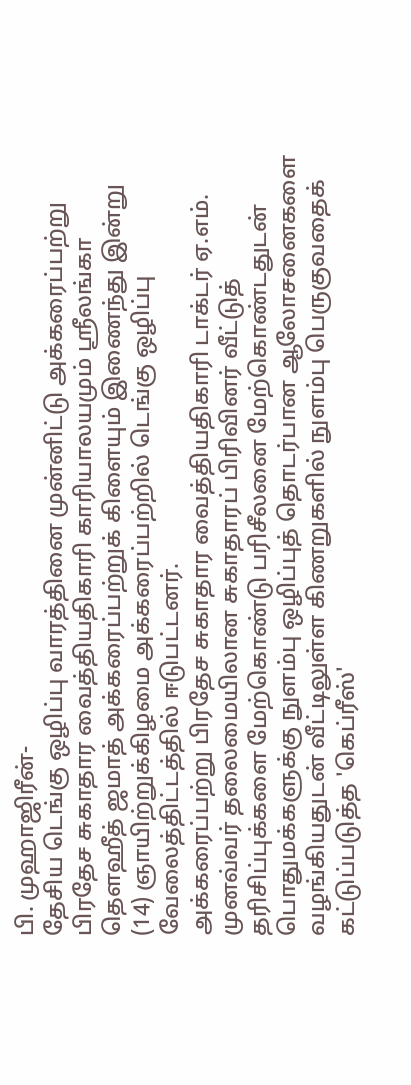பி. முஹாஜிரீன்-
தேசிய டெங்கு ஒழிப்பு வாரத்தினை முன்னிட்டு அக்கரைப்பற்று பிரதேச சுகாதார வைத்தியதிகாரி காரியாலயமும் ஸ்ரீலங்கா தௌஹீத் ஜமாத் அக்கரைப்பற்றுக் கிளையும் இணைந்து இன்று (14) ஞாயிற்றுக்கிழமை அக்கரைப்பற்றில் டெங்கு ஒழிப்பு வேலைத்திட்டத்தில் ஈடுபட்டனர்.
அக்கரைப்பற்று பிரதேச சுகாதார வைத்தியதிகாரி டாக்டர் ஏ.எம். முனவ்வர் தலைமையிலான சுகாதாரப் பிரிவினர் வீட்டுத் தரிசிப்புக்களை மேற்கொண்டு பரிசீலனை மேற்கொண்டதுடன் பொதுமக்களுக்கு நுளம்பு ஒழிப்புத் தொடர்பான ஆலோசனைகளை வழங்கியதுடன் வீட்டிலுள்ள கிணறுகளில் நுளம்பு பெருகுவதைக் கட்டுப்படுத்த 'கெப்ரீஸ்'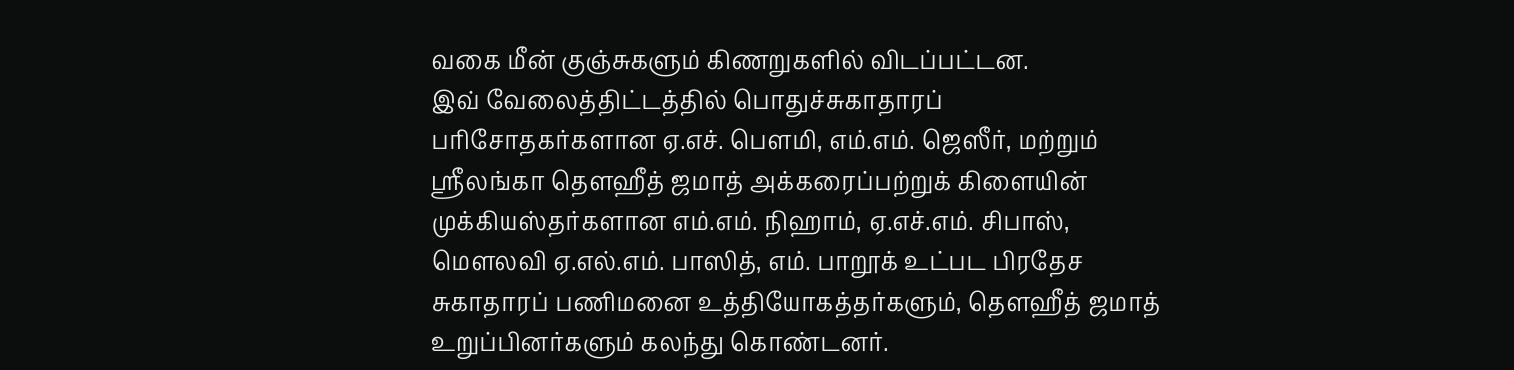வகை மீன் குஞ்சுகளும் கிணறுகளில் விடப்பட்டன.
இவ் வேலைத்திட்டத்தில் பொதுச்சுகாதாரப் பரிசோதகர்களான ஏ.எச். பௌமி, எம்.எம். ஜெஸீர், மற்றும் ஸ்ரீலங்கா தௌஹீத் ஜமாத் அக்கரைப்பற்றுக் கிளையின் முக்கியஸ்தர்களான எம்.எம். நிஹாம், ஏ.எச்.எம். சிபாஸ், மௌலவி ஏ.எல்.எம். பாஸித், எம். பாறூக் உட்பட பிரதேச சுகாதாரப் பணிமனை உத்தியோகத்தர்களும், தௌஹீத் ஜமாத் உறுப்பினர்களும் கலந்து கொண்டனர்.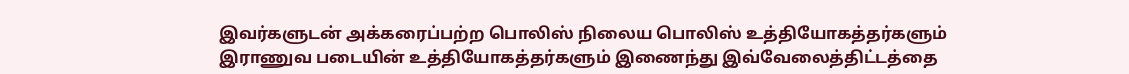இவர்களுடன் அக்கரைப்பற்ற பொலிஸ் நிலைய பொலிஸ் உத்தியோகத்தர்களும் இராணுவ படையின் உத்தியோகத்தர்களும் இணைந்து இவ்வேலைத்திட்டத்தை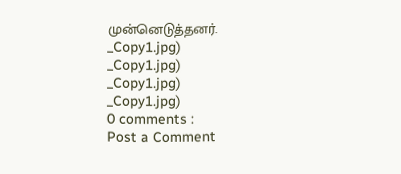முன்னெடுத்தனர்.
_Copy1.jpg)
_Copy1.jpg)
_Copy1.jpg)
_Copy1.jpg)
0 comments :
Post a Comment